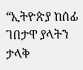“ኢትዮጵያ ከሰፊ ገበታዋ ያላትን ታላቅ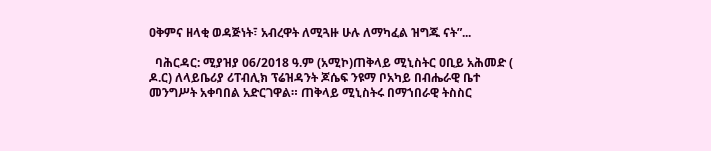ዐቅምና ዘላቂ ወዳጅነት፣ አብረዋት ለሚጓዙ ሁሉ ለማካፈል ዝግጁ ናት”...

  ባሕርዳር: ሚያዝያ 06/2018 ዓ.ም (አሚኮ)ጠቅላይ ሚኒስትር ዐቢይ አሕመድ ( ዶ.ር) ለላይቤሪያ ሪፐብሊክ ፕሬዝዳንት ጆሴፍ ንዩማ ቦአካይ በብሔራዊ ቤተ መንግሥት አቀባበል አድርገዋል። ጠቅላይ ሚኒስትሩ በማኀበራዊ ትስስር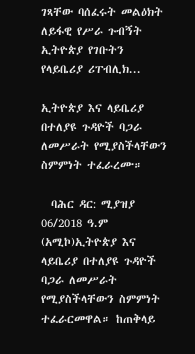ገጻቸው ባሰፈሩት መልዕክት ለይፋዊ የሥራ ጉብኝት ኢትዮጵያ የገቡትን የላይቤሪያ ሪፐብሊክ...

ኢትዮጵያ እና ላይቤሪያ በተለያዩ ጉዳዮች ባጋራ ለመሥራት የሚያስችላቸውን ስምምነት ተፈራረሙ።

  ባሕር ዳር: ሚያዝያ 06/2018 ዓ.ም (አሚኮ)ኢትዮጵያ እና ላይቤሪያ በተለያዩ ጉዳዮች ባጋራ ለመሥራት የሚያስችላቸውን ስምምነት ተፈራርመዋል። ከጠቅላይ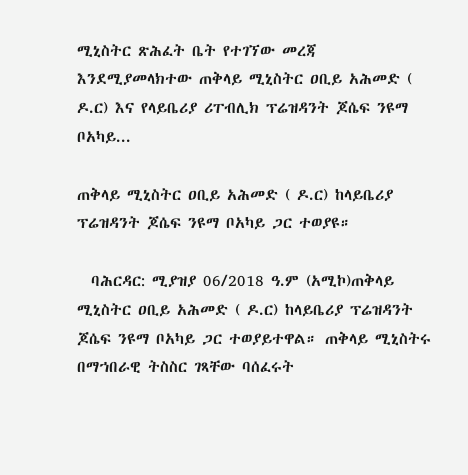ሚኒስትር ጽሕፈት ቤት የተገኘው መረጃ እንደሚያመላክተው ጠቅላይ ሚኒስትር ዐቢይ አሕመድ ( ዶ.ር) እና የላይቤሪያ ሪፐብሊክ ፕሬዝዳንት ጆሴፍ ንዩማ ቦአካይ...

ጠቅላይ ሚኒስትር ዐቢይ አሕመድ ( ዶ.ር) ከላይቤሪያ ፕሬዝዳንት ጆሴፍ ንዩማ ቦአካይ ጋር ተወያዩ።

  ባሕርዳር: ሚያዝያ 06/2018 ዓ.ም (አሚኮ)ጠቅላይ ሚኒስትር ዐቢይ አሕመድ ( ዶ.ር) ከላይቤሪያ ፕሬዝዳንት ጆሴፍ ንዩማ ቦአካይ ጋር ተወያይተዋል። ጠቅላይ ሚኒስትሩ በማኀበራዊ ትስስር ገጻቸው ባሰፈሩት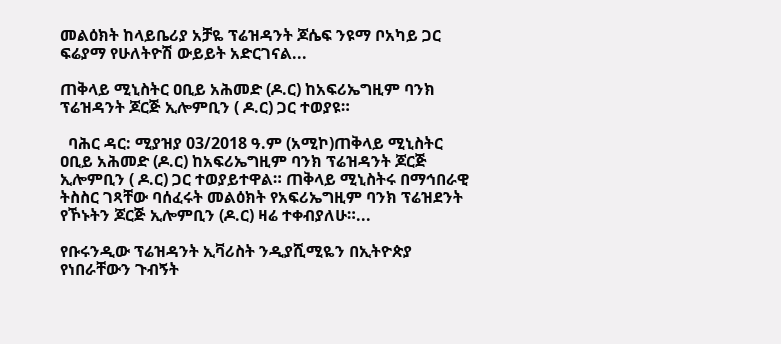መልዕክት ከላይቤሪያ አቻዬ ፕሬዝዳንት ጆሴፍ ንዩማ ቦአካይ ጋር ፍሬያማ የሁለትዮሽ ውይይት አድርገናል...

ጠቅላይ ሚኒስትር ዐቢይ አሕመድ (ዶ.ር) ከአፍሪኤግዚም ባንክ ፕሬዝዳንት ጆርጅ ኢሎምቢን ( ዶ.ር) ጋር ተወያዩ።

  ባሕር ዳር: ሚያዝያ 03/2018 ዓ.ም (አሚኮ)ጠቅላይ ሚኒስትር ዐቢይ አሕመድ (ዶ.ር) ከአፍሪኤግዚም ባንክ ፕሬዝዳንት ጆርጅ ኢሎምቢን ( ዶ.ር) ጋር ተወያይተዋል። ጠቅላይ ሚኒስትሩ በማኅበራዊ ትስስር ገጻቸው ባሰፈሩት መልዕክት የአፍሪኤግዚም ባንክ ፕሬዝደንት የኾኑትን ጆርጅ ኢሎምቢን (ዶ.ር) ዛሬ ተቀብያለሁ።...

የቡሩንዲው ፕሬዝዳንት ኢቫሪስት ንዲያሺሚዬን በኢትዮጵያ የነበራቸውን ጉብኝት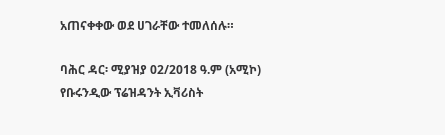አጠናቀቀው ወደ ሀገራቸው ተመለሰሉ።

ባሕር ዳር፡ ሚያዝያ 02/2018 ዓ.ም (አሚኮ) የቡሩንዲው ፕሬዝዳንት ኢቫሪስት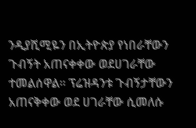ንዲያሺሚዬን በኢትዮጵያ የነበራቸውን ጉብኝት አጠናቀቀው ወደሀገራቸው ተመልሰዋል። ፕሬዝዳንቱ ጉብኝታቸውን አጠናቅቀው ወደ ሀገራቸው ሲመለሱ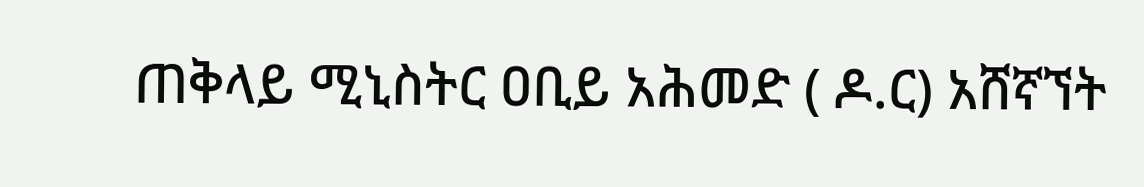ጠቅላይ ሚኒስትር ዐቢይ አሕመድ ( ዶ.ር) አሸኛኘት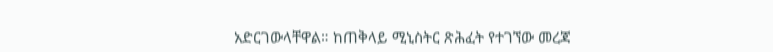አድርገውላቸዋል። ከጠቅላይ ሚኒስትር ጽሕፈት የተገኘው መረጃ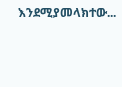እንደሚያመላክተው...